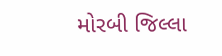મોરબી જિલ્લા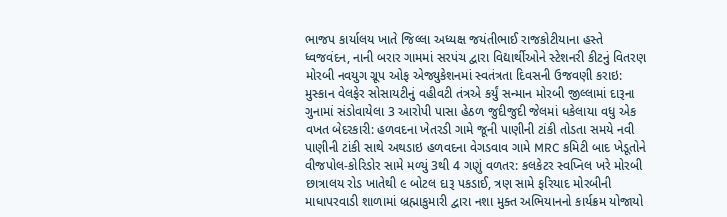ભાજપ કાર્યાલય ખાતે જિલ્લા અધ્યક્ષ જયંતીભાઈ રાજકોટીયાના હસ્તે ધ્વજવંદન, નાની બરાર ગામમાં સરપંચ દ્વારા વિદ્યાર્થીઓને સ્ટેશનરી કીટનું વિતરણ મોરબી નવયુગ ગ્રૂપ ઓફ એજ્યુકેશનમાં સ્વતંત્રતા દિવસની ઉજવણી કરાઇ: મુસ્કાન વેલફેર સોસાયટીનું વહીવટી તંત્રએ કર્યું સન્માન મોરબી જીલ્લામાં દારૂના ગુનામાં સંડોવાયેલા 3 આરોપી પાસા હેઠળ જુદીજુદી જેલમાં ધકેલાયા વધુ એક વખત બેદરકારી: હળવદના ખેતરડી ગામે જૂની પાણીની ટાંકી તોડતા સમયે નવી પાણીની ટાંકી સાથે અથડાઇ હળવદના વેગડવાવ ગામે MRC કમિટી બાદ ખેડૂતોને વીજપોલ-કોરિડોર સામે મળ્યું 3થી 4 ગણું વળતર: કલકેટર સ્વપ્નિલ ખરે મોરબી છાત્રાલય રોડ ખાતેથી ૯ બોટલ દારૂ પકડાઈ, ત્રણ સામે ફરિયાદ મોરબીની માધાપરવાડી શાળામાં બ્રહ્માકુમારી દ્વારા નશા મુક્ત અભિયાનનો કાર્યક્રમ યોજાયો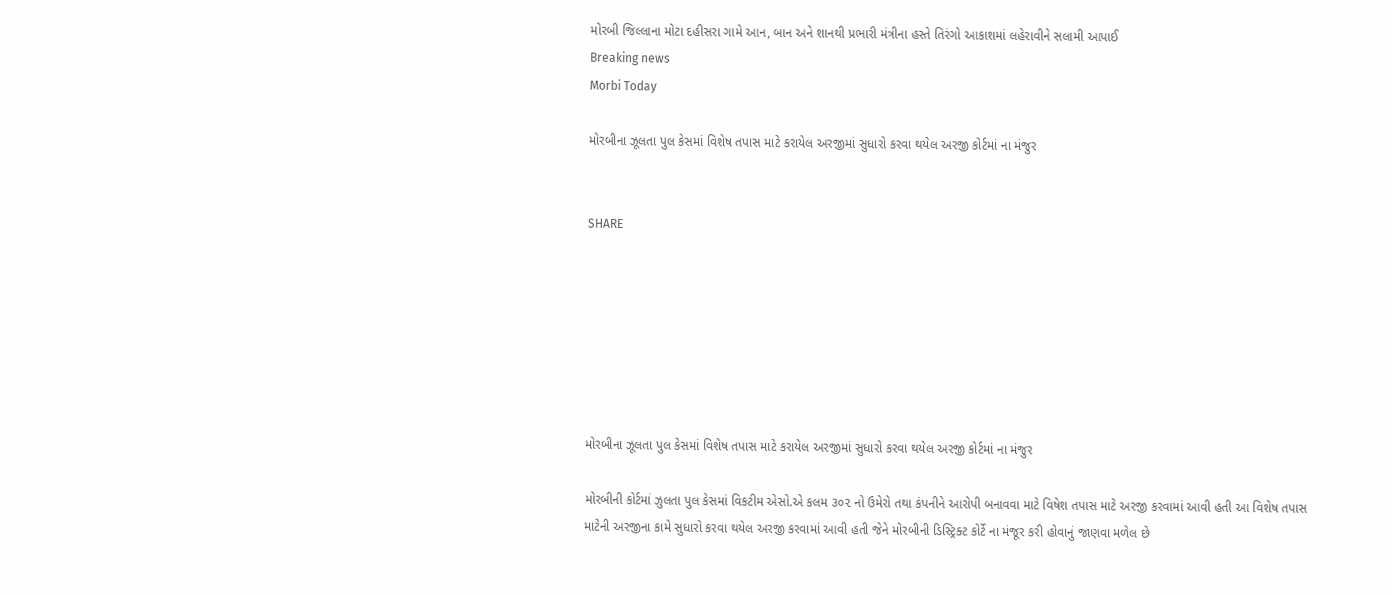મોરબી જિલ્લાના મોટા દહીસરા ગામે આન, બાન અને શાનથી પ્રભારી મંત્રીના હસ્તે તિરંગો આકાશમાં લહેરાવીને સલામી આપાઈ
Breaking news
Morbi Today

મોરબીના ઝૂલતા પુલ કેસમાં વિશેષ તપાસ માટે કરાયેલ અરજીમાં સુધારો કરવા થયેલ અરજી કોર્ટમાં ના મંજુર


SHARE







મોરબીના ઝૂલતા પુલ કેસમાં વિશેષ તપાસ માટે કરાયેલ અરજીમાં સુધારો કરવા થયેલ અરજી કોર્ટમાં ના મંજુર

મોરબીની કોર્ટમાં ઝુલતા પુલ કેસમાં વિકટીમ એસો.એ કલમ ૩૦૨ નો ઉમેરો તથા કંપનીને આરોપી બનાવવા માટે વિષેશ તપાસ માટે અરજી કરવામાં આવી હતી આ વિશેષ તપાસ માટેની અરજીના કામે સુધારો કરવા થયેલ અરજી કરવામાં આવી હતી જેને મોરબીની ડિસ્ટ્રિક્ટ કોર્ટે ના મંજૂર કરી હોવાનું જાણવા મળેલ છે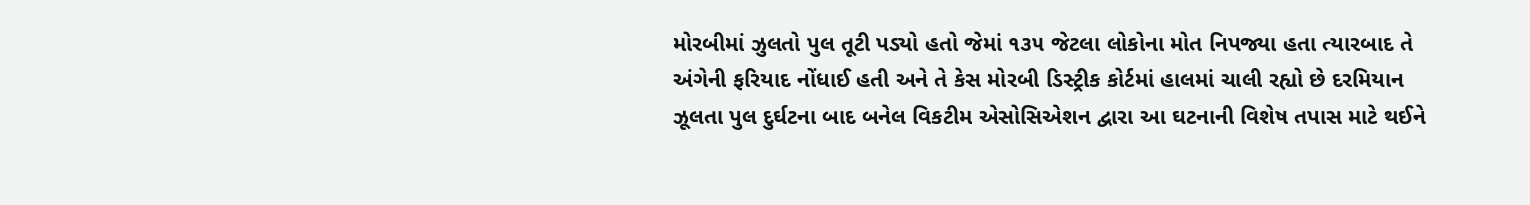મોરબીમાં ઝુલતો પુલ તૂટી પડ્યો હતો જેમાં ૧૩૫ જેટલા લોકોના મોત નિપજ્યા હતા ત્યારબાદ તે અંગેની ફરિયાદ નોંધાઈ હતી અને તે કેસ મોરબી ડિસ્ટ્રીક કોર્ટમાં હાલમાં ચાલી રહ્યો છે દરમિયાન ઝૂલતા પુલ દુર્ઘટના બાદ બનેલ વિકટીમ એસોસિએશન દ્વારા આ ઘટનાની વિશેષ તપાસ માટે થઈને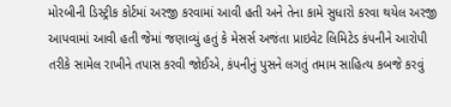મોરબીની ડિસ્ટ્રીક કોર્ટમાં અરજી કરવામાં આવી હતી અને તેના કામે સુધારો કરવા થયેલ અરજી આપવામાં આવી હતી જેમાં જણાવ્યું હતું કે મેસર્સ અજંતા પ્રાઇવેટ લિમિટેડ કંપનીને આરોપી તરીકે સામેલ રાખીને તપાસ કરવી જોઈએ, કંપનીનું પુસને લગતું તમામ સાહિત્ય કબજે કરવું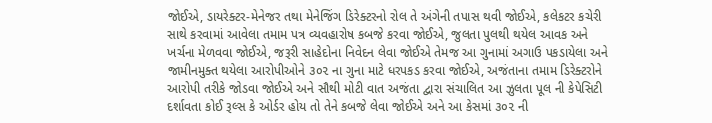જોઈએ, ડાયરેક્ટર-મેનેજર તથા મેનેજિંગ ડિરેક્ટરનો રોલ તે અંગેની તપાસ થવી જોઈએ, કલેકટર કચેરી સાથે કરવામાં આવેલા તમામ પત્ર વ્યવહારોષ કબજે કરવા જોઈએ, જુલતા પુલથી થયેલ આવક અને ખર્ચના મેળવવા જોઈએ, જરૂરી સાહેદોના નિવેદન લેવા જોઈએ તેમજ આ ગુનામાં અગાઉ પકડાયેલા અને જામીનમુક્ત થયેલા આરોપીઓને ૩૦૨ ના ગુના માટે ધરપકડ કરવા જોઈએ, અજંતાના તમામ ડિરેક્ટરોને આરોપી તરીકે જોડવા જોઈએ અને સૌથી મોટી વાત અજંતા દ્વારા સંચાલિત આ ઝુલતા પૂલ ની કેપેસિટી દર્શાવતા કોઈ રૂલ્સ કે ઓર્ડર હોય તો તેને કબજે લેવા જોઈએ અને આ કેસમાં ૩૦૨ ની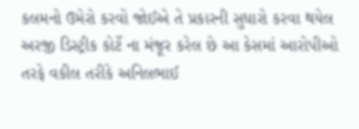કલમનો ઉમેરો કરવો જોઈએ તે પ્રકારની સુધારો કરવા થયેલ અરજી ડિસ્ટ્રીક કોર્ટે ના મંજૂર કરેલ છે આ કેસમાં આરોપીઓ તરફે વકીલ તરીકે અનિલભાઈ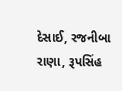દેસાઈ, રજનીબા રાણા, રૂપસિંહ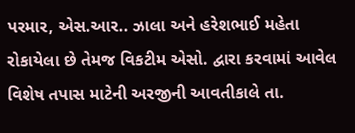પરમાર, એસ.આર.. ઝાલા અને હરેશભાઈ મહેતા રોકાયેલા છે તેમજ વિકટીમ એસો. દ્વારા કરવામાં આવેલ વિશેષ તપાસ માટેની અરજીની આવતીકાલે તા.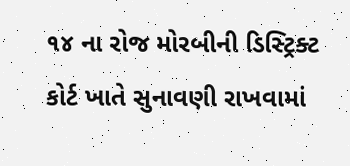૧૪ ના રોજ મોરબીની ડિસ્ટ્રિક્ટ કોર્ટ ખાતે સુનાવણી રાખવામાં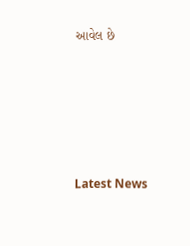આવેલ છે






Latest News